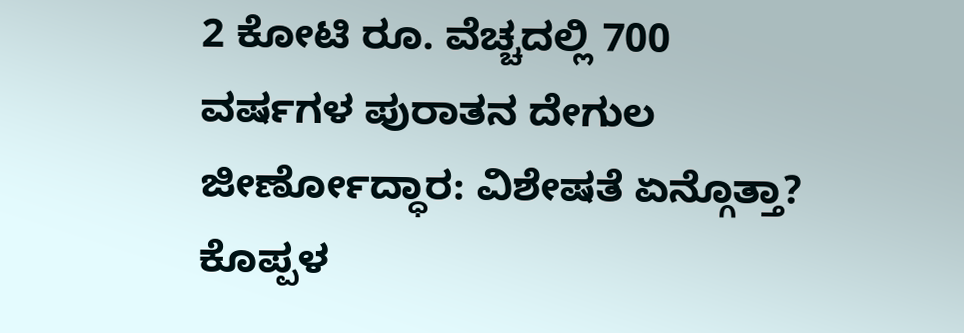2 ಕೋಟಿ ರೂ. ವೆಚ್ಚದಲ್ಲಿ 700 ವರ್ಷಗಳ ಪುರಾತನ ದೇಗುಲ ಜೀರ್ಣೋದ್ಧಾರ: ವಿಶೇಷತೆ ಏನ್ಗೊತ್ತಾ?
ಕೊಪ್ಪಳ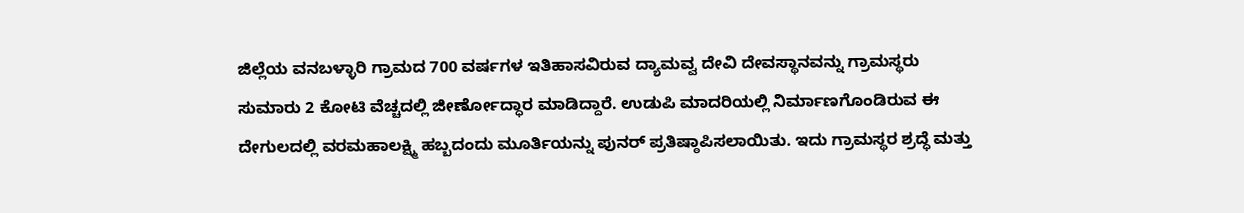ಜಿಲ್ಲೆಯ ವನಬಳ್ಳಾರಿ ಗ್ರಾಮದ 700 ವರ್ಷಗಳ ಇತಿಹಾಸವಿರುವ ದ್ಯಾಮವ್ವ ದೇವಿ ದೇವಸ್ಥಾನವನ್ನು ಗ್ರಾಮಸ್ಥರು ಸುಮಾರು 2 ಕೋಟಿ ವೆಚ್ಚದಲ್ಲಿ ಜೀರ್ಣೋದ್ಧಾರ ಮಾಡಿದ್ದಾರೆ. ಉಡುಪಿ ಮಾದರಿಯಲ್ಲಿ ನಿರ್ಮಾಣಗೊಂಡಿರುವ ಈ ದೇಗುಲದಲ್ಲಿ ವರಮಹಾಲಕ್ಷ್ಮಿ ಹಬ್ಬದಂದು ಮೂರ್ತಿಯನ್ನು ಪುನರ್ ಪ್ರತಿಷ್ಠಾಪಿಸಲಾಯಿತು. ಇದು ಗ್ರಾಮಸ್ಥರ ಶ್ರದ್ಧೆ ಮತ್ತು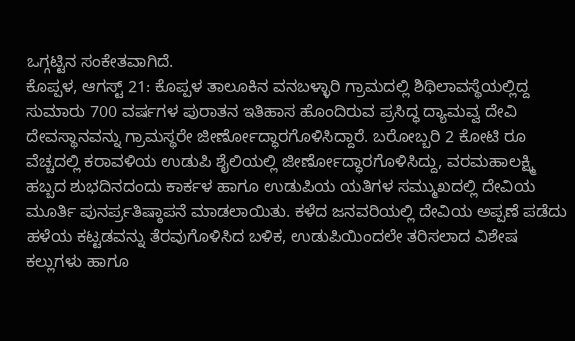ಒಗ್ಗಟ್ಟಿನ ಸಂಕೇತವಾಗಿದೆ.
ಕೊಪ್ಪಳ, ಆಗಸ್ಟ್ 21: ಕೊಪ್ಪಳ ತಾಲೂಕಿನ ವನಬಳ್ಳಾರಿ ಗ್ರಾಮದಲ್ಲಿ ಶಿಥಿಲಾವಸ್ಥೆಯಲ್ಲಿದ್ದ ಸುಮಾರು 700 ವರ್ಷಗಳ ಪುರಾತನ ಇತಿಹಾಸ ಹೊಂದಿರುವ ಪ್ರಸಿದ್ಧ ದ್ಯಾಮವ್ವ ದೇವಿ ದೇವಸ್ಥಾನವನ್ನು ಗ್ರಾಮಸ್ಥರೇ ಜೀರ್ಣೋದ್ಧಾರಗೊಳಿಸಿದ್ದಾರೆ. ಬರೋಬ್ಬರಿ 2 ಕೋಟಿ ರೂ ವೆಚ್ಚದಲ್ಲಿ ಕರಾವಳಿಯ ಉಡುಪಿ ಶೈಲಿಯಲ್ಲಿ ಜೀರ್ಣೋದ್ಧಾರಗೊಳಿಸಿದ್ದು, ವರಮಹಾಲಕ್ಷ್ಮಿ ಹಬ್ಬದ ಶುಭದಿನದಂದು ಕಾರ್ಕಳ ಹಾಗೂ ಉಡುಪಿಯ ಯತಿಗಳ ಸಮ್ಮುಖದಲ್ಲಿ ದೇವಿಯ ಮೂರ್ತಿ ಪುನರ್ಪ್ರತಿಷ್ಠಾಪನೆ ಮಾಡಲಾಯಿತು. ಕಳೆದ ಜನವರಿಯಲ್ಲಿ ದೇವಿಯ ಅಪ್ಪಣೆ ಪಡೆದು ಹಳೆಯ ಕಟ್ಟಡವನ್ನು ತೆರವುಗೊಳಿಸಿದ ಬಳಿಕ, ಉಡುಪಿಯಿಂದಲೇ ತರಿಸಲಾದ ವಿಶೇಷ ಕಲ್ಲುಗಳು ಹಾಗೂ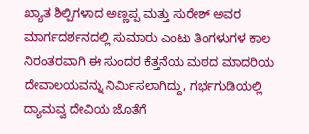ಖ್ಯಾತ ಶಿಲ್ಪಿಗಳಾದ ಅಣ್ಣಪ್ಪ ಮತ್ತು ಸುರೇಶ್ ಅವರ ಮಾರ್ಗದರ್ಶನದಲ್ಲಿ ಸುಮಾರು ಎಂಟು ತಿಂಗಳುಗಳ ಕಾಲ ನಿರಂತರವಾಗಿ ಈ ಸುಂದರ ಕೆತ್ತನೆಯ ಮಠದ ಮಾದರಿಯ ದೇವಾಲಯವನ್ನು ನಿರ್ಮಿಸಲಾಗಿದ್ದು, ಗರ್ಭಗುಡಿಯಲ್ಲಿ ದ್ಯಾಮವ್ವ ದೇವಿಯ ಜೊತೆಗೆ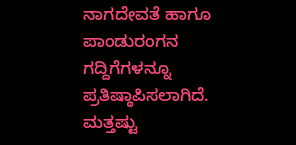ನಾಗದೇವತೆ ಹಾಗೂ ಪಾಂಡುರಂಗನ ಗದ್ದಿಗೆಗಳನ್ನೂ ಪ್ರತಿಷ್ಠಾಪಿಸಲಾಗಿದೆ.
ಮತ್ತಷ್ಟು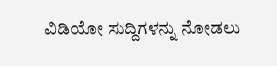ವಿಡಿಯೋ ಸುದ್ದಿಗಳನ್ನು ನೋಡಲು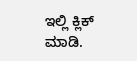ಇಲ್ಲಿ ಕ್ಲಿಕ್ ಮಾಡಿ.